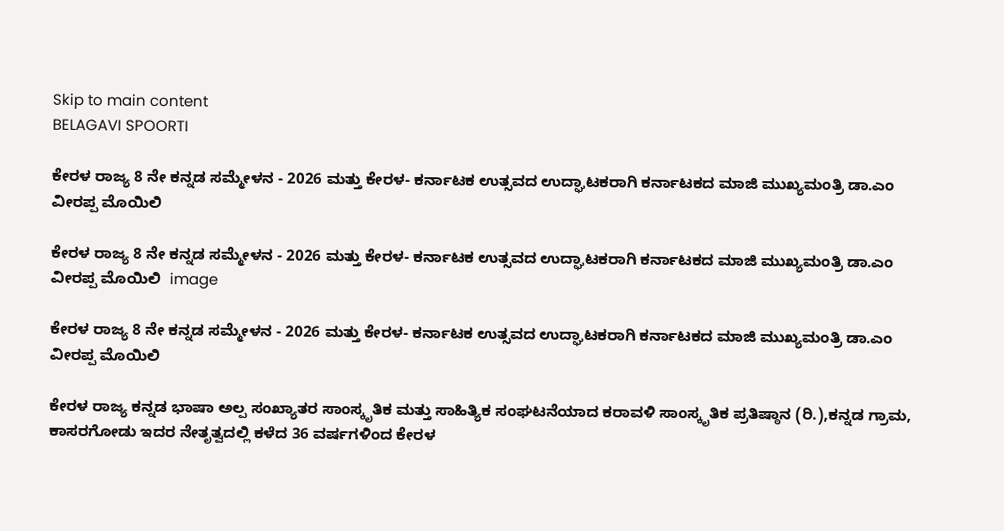Skip to main content
BELAGAVI SPOORTI

ಕೇರಳ ರಾಜ್ಯ 8 ನೇ ಕನ್ನಡ ಸಮ್ಮೇಳನ - 2026 ಮತ್ತು ಕೇರಳ- ಕರ್ನಾಟಕ ಉತ್ಸವದ ಉದ್ಘಾಟಕರಾಗಿ ಕರ್ನಾಟಕದ ಮಾಜಿ ಮುಖ್ಯಮಂತ್ರಿ ಡಾ.ಎಂ ವೀರಪ್ಪ ಮೊಯಿಲಿ

ಕೇರಳ ರಾಜ್ಯ 8 ನೇ ಕನ್ನಡ ಸಮ್ಮೇಳನ - 2026 ಮತ್ತು ಕೇರಳ- ಕರ್ನಾಟಕ ಉತ್ಸವದ ಉದ್ಘಾಟಕರಾಗಿ ಕರ್ನಾಟಕದ ಮಾಜಿ ಮುಖ್ಯಮಂತ್ರಿ ಡಾ.ಎಂ ವೀರಪ್ಪ ಮೊಯಿಲಿ  image

ಕೇರಳ ರಾಜ್ಯ 8 ನೇ ಕನ್ನಡ ಸಮ್ಮೇಳನ - 2026 ಮತ್ತು ಕೇರಳ- ಕರ್ನಾಟಕ ಉತ್ಸವದ ಉದ್ಘಾಟಕರಾಗಿ ಕರ್ನಾಟಕದ ಮಾಜಿ ಮುಖ್ಯಮಂತ್ರಿ ಡಾ.ಎಂ ವೀರಪ್ಪ ಮೊಯಿಲಿ

ಕೇರಳ ರಾಜ್ಯ ಕನ್ನಡ ಭಾಷಾ ಅಲ್ಪ ಸಂಖ್ಯಾತರ ಸಾಂಸ್ಕೃತಿಕ ಮತ್ತು ಸಾಹಿತ್ಯಿಕ ಸಂಘಟನೆಯಾದ ಕರಾವಳಿ ಸಾಂಸ್ಕೃತಿಕ ಪ್ರತಿಷ್ಠಾನ (ರಿ.),ಕನ್ನಡ ಗ್ರಾಮ, ಕಾಸರಗೋಡು ಇದರ ನೇತೃತ್ವದಲ್ಲಿ ಕಳೆದ 36 ವರ್ಷಗಳಿಂದ ಕೇರಳ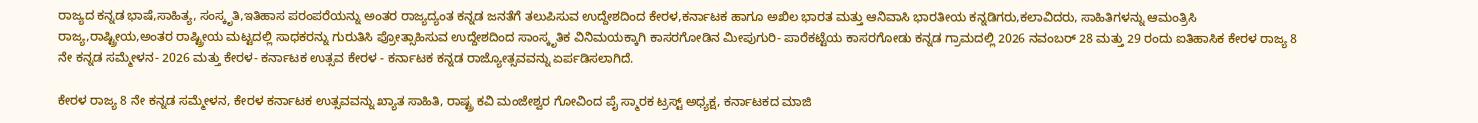ರಾಜ್ಯದ ಕನ್ನಡ ಭಾಷೆ,ಸಾಹಿತ್ಯ, ಸಂಸ್ಕೃತಿ,ಇತಿಹಾಸ ಪರಂಪರೆಯನ್ನು ಅಂತರ ರಾಜ್ಯದ್ಯಂತ ಕನ್ನಡ ಜನತೆಗೆ ತಲುಪಿಸುವ ಉದ್ದೇಶದಿಂದ ಕೇರಳ,ಕರ್ನಾಟಕ ಹಾಗೂ ಅಖಿಲ ಭಾರತ ಮತ್ತು ಆನಿವಾಸಿ ಭಾರತೀಯ ಕನ್ನಡಿಗರು,ಕಲಾವಿದರು, ಸಾಹಿತಿಗಳನ್ನು ಆಮಂತ್ರಿಸಿ ರಾಜ್ಯ,ರಾಷ್ಟ್ರೀಯ,ಅಂತರ ರಾಷ್ಟ್ರೀಯ ಮಟ್ಟದಲ್ಲಿ ಸಾಧಕರನ್ನು ಗುರುತಿಸಿ ಪ್ರೋತ್ಸಾಹಿಸುವ ಉದ್ದೇಶದಿಂದ ಸಾಂಸ್ಕೃತಿಕ ವಿನಿಮಯಕ್ಕಾಗಿ ಕಾಸರಗೋಡಿನ ಮೀಪುಗುರಿ- ಪಾರೆಕಟ್ಟೆಯ ಕಾಸರಗೋಡು ಕನ್ನಡ ಗ್ರಾಮದಲ್ಲಿ 2026 ನವಂಬರ್ 28 ಮತ್ತು 29 ರಂದು ಐತಿಹಾಸಿಕ ಕೇರಳ ರಾಜ್ಯ 8 ನೇ ಕನ್ನಡ ಸಮ್ಮೇಳನ- 2026 ಮತ್ತು ಕೇರಳ- ಕರ್ನಾಟಕ ಉತ್ಸವ ಕೇರಳ - ಕರ್ನಾಟಕ ಕನ್ನಡ ರಾಜ್ಯೋತ್ಸವವನ್ನು ಏರ್ಪಡಿಸಲಾಗಿದೆ.

ಕೇರಳ ರಾಜ್ಯ 8 ನೇ ಕನ್ನಡ ಸಮ್ಮೇಳನ, ಕೇರಳ ಕರ್ನಾಟಕ ಉತ್ಸವವನ್ನು ಖ್ಯಾತ ಸಾಹಿತಿ, ರಾಷ್ಟ್ರ ಕವಿ ಮಂಜೇಶ್ವರ ಗೋವಿಂದ ಪೈ ಸ್ಮಾರಕ ಟ್ರಸ್ಟ್ ಅಧ್ಯಕ್ಷ, ಕರ್ನಾಟಕದ ಮಾಜಿ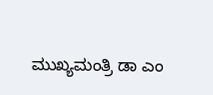ಮುಖ್ಯಮಂತ್ರಿ ಡಾ ಎಂ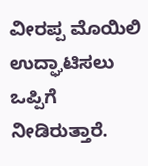ವೀರಪ್ಪ ಮೊಯಿಲಿ ಉದ್ಘಾಟಿಸಲು ಒಪ್ಪಿಗೆ ನೀಡಿರುತ್ತಾರೆ.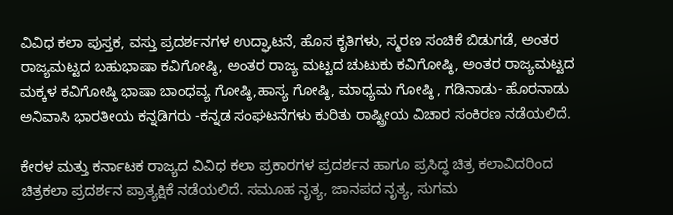ವಿವಿಧ ಕಲಾ ಪುಸ್ತಕ, ವಸ್ತು ಪ್ರದರ್ಶನಗಳ ಉದ್ಘಾಟನೆ, ಹೊಸ ಕೃತಿಗಳು, ಸ್ಮರಣ ಸಂಚಿಕೆ ಬಿಡುಗಡೆ, ಅಂತರ ರಾಜ್ಯಮಟ್ಟದ ಬಹುಭಾಷಾ ಕವಿಗೋಷ್ಠಿ, ಅಂತರ ರಾಜ್ಯ ಮಟ್ಟದ ಚುಟುಕು ಕವಿಗೋಷ್ಠಿ, ಅಂತರ ರಾಜ್ಯಮಟ್ಟದ ಮಕ್ಕಳ ಕವಿಗೋಷ್ಠಿ ಭಾಷಾ ಬಾಂಧವ್ಯ ಗೋಷ್ಠಿ,ಹಾಸ್ಯ ಗೋಷ್ಠಿ, ಮಾಧ್ಯಮ ಗೋಷ್ಠಿ , ಗಡಿನಾಡು- ಹೊರನಾಡು ಅನಿವಾಸಿ ಭಾರತೀಯ ಕನ್ನಡಿಗರು -ಕನ್ನಡ ಸಂಘಟನೆಗಳು ಕುರಿತು ರಾಷ್ಟ್ರೀಯ ವಿಚಾರ ಸಂಕಿರಣ ನಡೆಯಲಿದೆ.

ಕೇರಳ ಮತ್ತು ಕರ್ನಾಟಕ ರಾಜ್ಯದ ವಿವಿಧ ಕಲಾ ಪ್ರಕಾರಗಳ ಪ್ರದರ್ಶನ ಹಾಗೂ ಪ್ರಸಿದ್ಧ ಚಿತ್ರ ಕಲಾವಿದರಿಂದ ಚಿತ್ರಕಲಾ ಪ್ರದರ್ಶನ ಪ್ರಾತ್ಯಕ್ಷಿಕೆ ನಡೆಯಲಿದೆ. ಸಮೂಹ ನೃತ್ಯ, ಜಾನಪದ ನೃತ್ಯ, ಸುಗಮ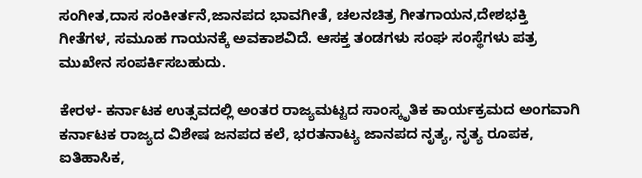ಸಂಗೀತ,ದಾಸ ಸಂಕೀರ್ತನೆ,ಜಾನಪದ ಭಾವಗೀತೆ, ಚಲನಚಿತ್ರ ಗೀತಗಾಯನ,ದೇಶಭಕ್ತಿ ಗೀತೆಗಳ, ಸಮೂಹ ಗಾಯನಕ್ಕೆ ಅವಕಾಶವಿದೆ. ಆಸಕ್ತ ತಂಡಗಳು ಸಂಘ ಸಂಸ್ಥೆಗಳು ಪತ್ರ ಮುಖೇನ ಸಂಪರ್ಕಿಸಬಹುದು.

ಕೇರಳ- ಕರ್ನಾಟಕ ಉತ್ಸವದಲ್ಲಿ ಅಂತರ ರಾಜ್ಯಮಟ್ಟದ ಸಾಂಸ್ಕೃತಿಕ ಕಾರ್ಯಕ್ರಮದ ಅಂಗವಾಗಿ ಕರ್ನಾಟಕ ರಾಜ್ಯದ ವಿಶೇಷ ಜನಪದ ಕಲೆ, ಭರತನಾಟ್ಯ ಜಾನಪದ ನೃತ್ಯ, ನೃತ್ಯ ರೂಪಕ, ಐತಿಹಾಸಿಕ,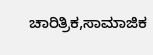ಚಾರಿತ್ರಿಕ,ಸಾಮಾಜಿಕ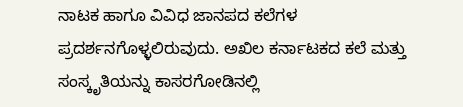ನಾಟಕ ಹಾಗೂ ವಿವಿಧ ಜಾನಪದ ಕಲೆಗಳ ಪ್ರದರ್ಶನಗೊಳ್ಳಲಿರುವುದು. ಅಖಿಲ ಕರ್ನಾಟಕದ ಕಲೆ ಮತ್ತು ಸಂಸ್ಕೃತಿಯನ್ನು ಕಾಸರಗೋಡಿನಲ್ಲಿ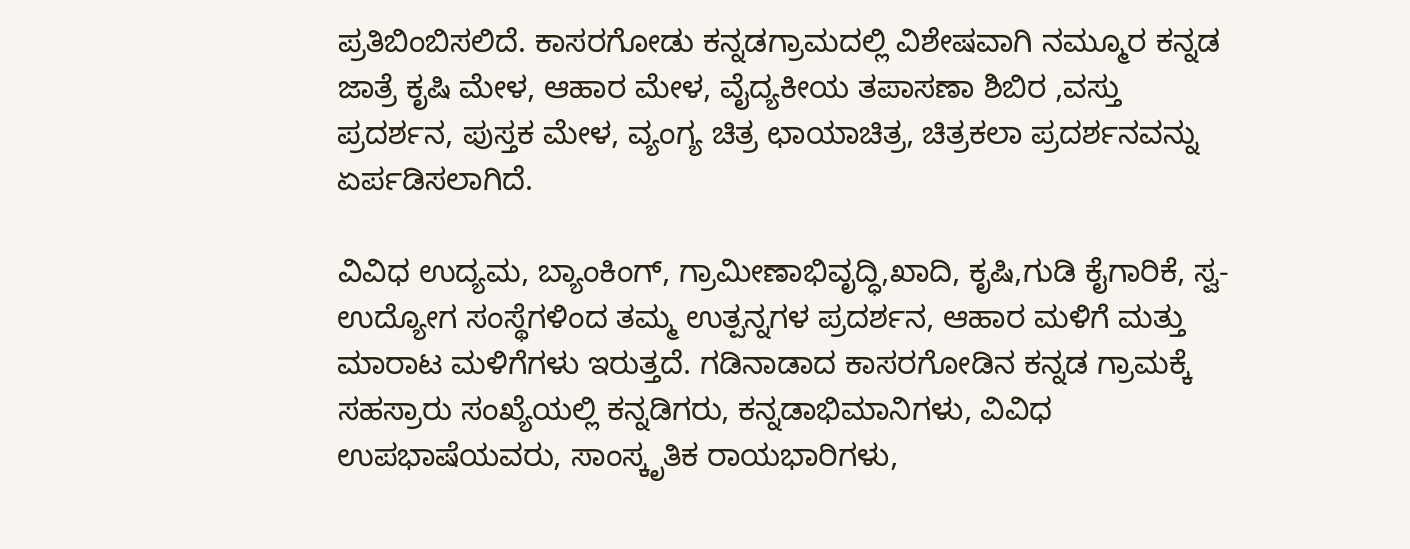ಪ್ರತಿಬಿಂಬಿಸಲಿದೆ. ಕಾಸರಗೋಡು ಕನ್ನಡಗ್ರಾಮದಲ್ಲಿ ವಿಶೇಷವಾಗಿ ನಮ್ಮೂರ ಕನ್ನಡ ಜಾತ್ರೆ ಕೃಷಿ ಮೇಳ, ಆಹಾರ ಮೇಳ, ವೈದ್ಯಕೀಯ ತಪಾಸಣಾ ಶಿಬಿರ ,ವಸ್ತು ಪ್ರದರ್ಶನ, ಪುಸ್ತಕ ಮೇಳ, ವ್ಯಂಗ್ಯ ಚಿತ್ರ ಛಾಯಾಚಿತ್ರ, ಚಿತ್ರಕಲಾ ಪ್ರದರ್ಶನವನ್ನು ಏರ್ಪಡಿಸಲಾಗಿದೆ.

ವಿವಿಧ ಉದ್ಯಮ, ಬ್ಯಾಂಕಿಂಗ್, ಗ್ರಾಮೀಣಾಭಿವೃದ್ಧಿ,ಖಾದಿ, ಕೃಷಿ,ಗುಡಿ ಕೈಗಾರಿಕೆ, ಸ್ವ- ಉದ್ಯೋಗ ಸಂಸ್ಥೆಗಳಿಂದ ತಮ್ಮ ಉತ್ಪನ್ನಗಳ ಪ್ರದರ್ಶನ, ಆಹಾರ ಮಳಿಗೆ ಮತ್ತು ಮಾರಾಟ ಮಳಿಗೆಗಳು ಇರುತ್ತದೆ. ಗಡಿನಾಡಾದ ಕಾಸರಗೋಡಿನ ಕನ್ನಡ ಗ್ರಾಮಕ್ಕೆ ಸಹಸ್ರಾರು ಸಂಖ್ಯೆಯಲ್ಲಿ ಕನ್ನಡಿಗರು, ಕನ್ನಡಾಭಿಮಾನಿಗಳು, ವಿವಿಧ ಉಪಭಾಷೆಯವರು, ಸಾಂಸ್ಕೃತಿಕ ರಾಯಭಾರಿಗಳು,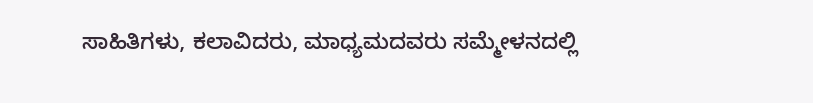ಸಾಹಿತಿಗಳು, ಕಲಾವಿದರು, ಮಾಧ್ಯಮದವರು ಸಮ್ಮೇಳನದಲ್ಲಿ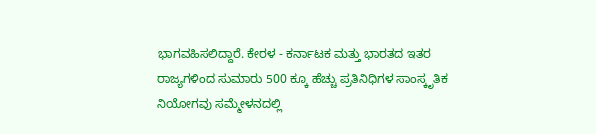ಭಾಗವಹಿಸಲಿದ್ದಾರೆ. ಕೇರಳ - ಕರ್ನಾಟಕ ಮತ್ತು ಭಾರತದ ಇತರ ರಾಜ್ಯಗಳಿಂದ ಸುಮಾರು 500 ಕ್ಕೂ ಹೆಚ್ಚು ಪ್ರತಿನಿಧಿಗಳ ಸಾಂಸ್ಕೃತಿಕ ನಿಯೋಗವು ಸಮ್ಮೇಳನದಲ್ಲಿ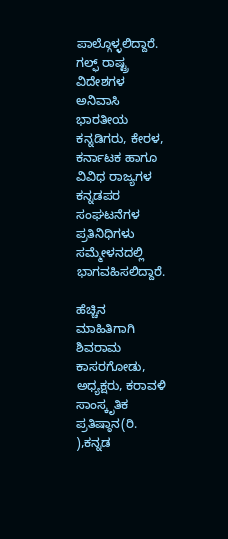ಪಾಲ್ಗೊಳ್ಳಲಿದ್ದಾರೆ. ಗಲ್ಫ್ ರಾಷ್ಟ್ರ ವಿದೇಶಗಳ ಅನಿವಾಸಿ ಭಾರತೀಯ ಕನ್ನಡಿಗರು, ಕೇರಳ, ಕರ್ನಾಟಕ ಹಾಗೂ ವಿವಿಧ ರಾಜ್ಯಗಳ ಕನ್ನಡಪರ ಸಂಘಟನೆಗಳ ಪ್ರತಿನಿಧಿಗಳು ಸಮ್ಮೇಳನದಲ್ಲಿ ಭಾಗವಹಿಸಲಿದ್ದಾರೆ.

ಹೆಚ್ಚಿನ ಮಾಹಿತಿಗಾಗಿ ಶಿವರಾಮ ಕಾಸರಗೋಡು, ಅಧ್ಯಕ್ಷರು, ಕರಾವಳಿ ಸಾಂಸ್ಕೃತಿಕ ಪ್ರತಿಷ್ಠಾನ(ರಿ. ),ಕನ್ನಡ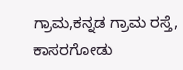ಗ್ರಾಮ,ಕನ್ನಡ ಗ್ರಾಮ ರಸ್ತೆ, ಕಾಸರಗೋಡು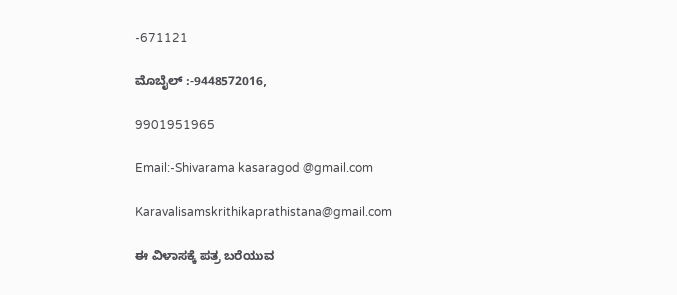-671121

ಮೊಬೈಲ್ :-9448572016,

9901951965

Email:-Shivarama kasaragod @gmail.com

Karavalisamskrithikaprathistana@gmail.com

ಈ ವಿಳಾಸಕ್ಕೆ ಪತ್ರ ಬರೆಯುವ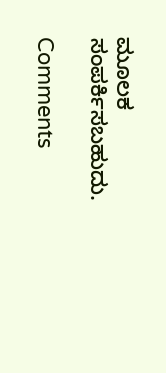ಮೂಲಕ ಸಂಪರ್ಕಿಸಬಹುದು.

Comments